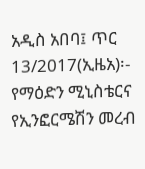አዲስ አበባ፤ ጥር 13/2017(ኢዜአ)፡- የማዕድን ሚኒስቴርና የኢንፎርሜሽን መረብ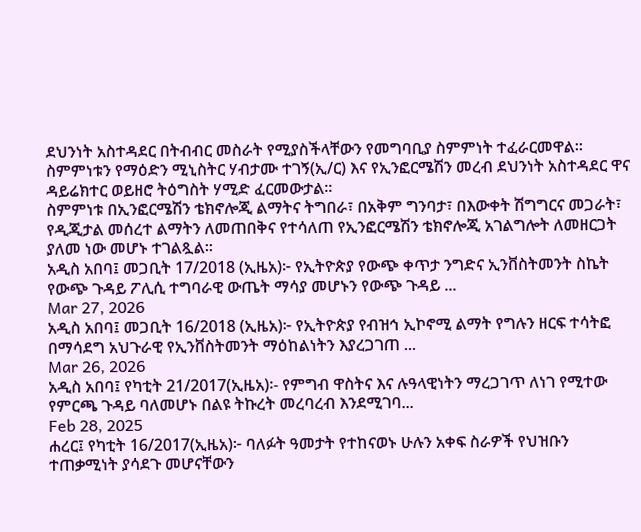ደህንነት አስተዳደር በትብብር መስራት የሚያስችላቸውን የመግባቢያ ስምምነት ተፈራርመዋል።
ስምምነቱን የማዕድን ሚኒስትር ሃብታሙ ተገኝ(ኢ/ር) እና የኢንፎርሜሽን መረብ ደህንነት አስተዳደር ዋና ዳይሬክተር ወይዘሮ ትዕግስት ሃሚድ ፈርመውታል፡፡
ስምምነቱ በኢንፎርሜሽን ቴክኖሎጂ ልማትና ትግበራ፣ በአቅም ግንባታ፣ በእውቀት ሽግግርና መጋራት፣ የዲጂታል መሰረተ ልማትን ለመጠበቅና የተሳለጠ የኢንፎርሜሽን ቴክኖሎጂ አገልግሎት ለመዘርጋት ያለመ ነው መሆኑ ተገልጿል፡፡
አዲስ አበባ፤ መጋቢት 17/2018 (ኢዜአ)፦ የኢትዮጵያ የውጭ ቀጥታ ንግድና ኢንቨስትመንት ስኬት የውጭ ጉዳይ ፖሊሲ ተግባራዊ ውጤት ማሳያ መሆኑን የውጭ ጉዳይ ...
Mar 27, 2026
አዲስ አበባ፤ መጋቢት 16/2018 (ኢዜአ)፦ የኢትዮጵያ የብዝኅ ኢኮኖሚ ልማት የግሉን ዘርፍ ተሳትፎ በማሳደግ አህጉራዊ የኢንቨስትመንት ማዕከልነትን እያረጋገጠ ...
Mar 26, 2026
አዲስ አበባ፤ የካቲት 21/2017(ኢዜአ)፡- የምግብ ዋስትና እና ሉዓላዊነትን ማረጋገጥ ለነገ የሚተው የምርጫ ጉዳይ ባለመሆኑ በልዩ ትኩረት መረባረብ እንደሚገባ...
Feb 28, 2025
ሐረር፤ የካቲት 16/2017(ኢዜአ)፦ ባለፉት ዓመታት የተከናወኑ ሁሉን አቀፍ ስራዎች የህዝቡን ተጠቃሚነት ያሳደጉ መሆናቸውን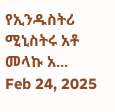የኢንዱስትሪ ሚኒስትሩ አቶ መላኩ አ...
Feb 24, 2025